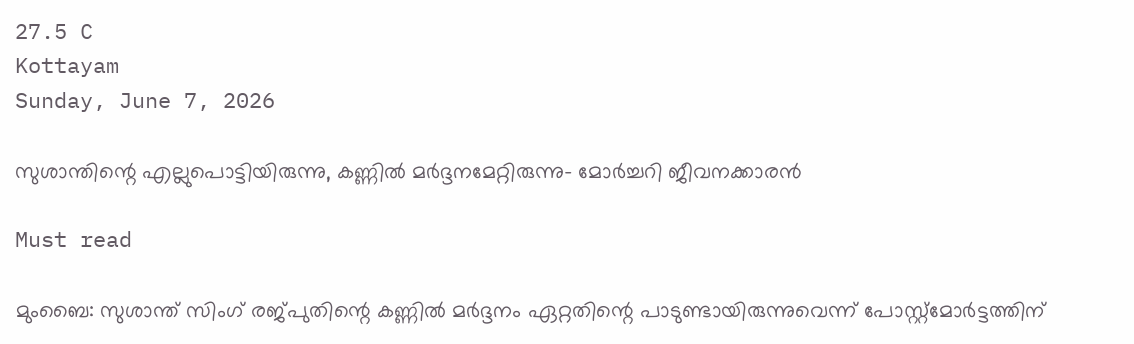27.5 C
Kottayam
Sunday, June 7, 2026

സുശാന്തിന്റെ എല്ലുപൊട്ടിയിരുന്നു, കണ്ണിൽ മർദ്ദനമേറ്റിരുന്നു- മോർച്ചറി ജീവനക്കാരൻ

Must read

മുംബൈ: സുശാന്ത് സിംഗ് രജ്പുതിന്റെ കണ്ണില്‍ മര്‍ദ്ദനം ഏറ്റതിന്റെ പാടുണ്ടായിരുന്നുവെന്ന് പോസ്റ്റ്‌മോര്‍ട്ടത്തിന്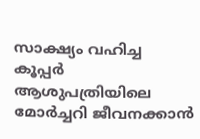സാക്ഷ്യം വഹിച്ച കൂപ്പര്‍ ആശുപത്രിയിലെ മോര്‍ച്ചറി ജീവനക്കാന്‍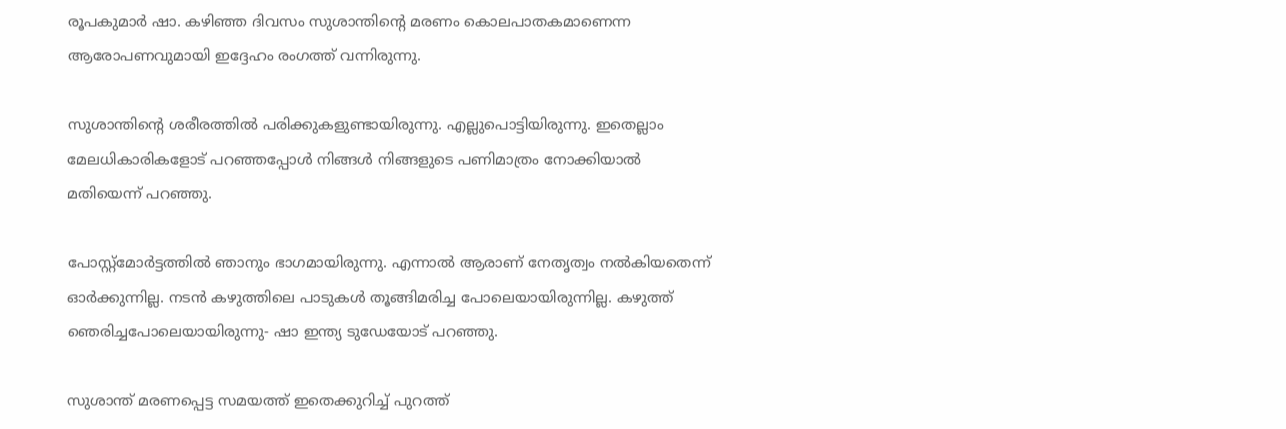രൂപകുമാര്‍ ഷാ. കഴിഞ്ഞ ദിവസം സുശാന്തിന്റെ മരണം കൊലപാതകമാണെന്ന ആരോപണവുമായി ഇദ്ദേഹം രംഗത്ത് വന്നിരുന്നു.

സുശാന്തിന്റെ ശരീരത്തില്‍ പരിക്കുകളുണ്ടായിരുന്നു. എല്ലുപൊട്ടിയിരുന്നു. ഇതെല്ലാം മേലധികാരികളോട് പറഞ്ഞപ്പോള്‍ നിങ്ങള്‍ നിങ്ങളുടെ പണിമാത്രം നോക്കിയാല്‍ മതിയെന്ന് പറഞ്ഞു.

പോസ്റ്റ്‌മോര്‍ട്ടത്തില്‍ ഞാനും ഭാഗമായിരുന്നു. എന്നാല്‍ ആരാണ് നേതൃത്വം നല്‍കിയതെന്ന് ഓര്‍ക്കുന്നില്ല. നടന്‍ കഴുത്തിലെ പാടുകള്‍ തൂങ്ങിമരിച്ച പോലെയായിരുന്നില്ല. കഴുത്ത് ഞെരിച്ചപോലെയായിരുന്നു- ഷാ ഇന്ത്യ ടുഡേയോട് പറഞ്ഞു.

സുശാന്ത് മരണപ്പെട്ട സമയത്ത് ഇതെക്കുറിച്ച് പുറത്ത്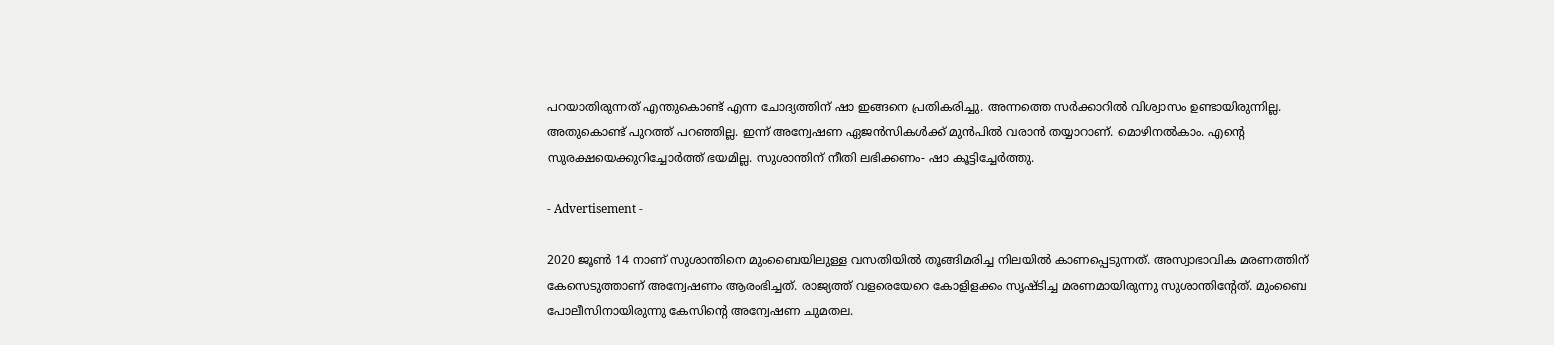പറയാതിരുന്നത് എന്തുകൊണ്ട് എന്ന ചോദ്യത്തിന് ഷാ ഇങ്ങനെ പ്രതികരിച്ചു. അന്നത്തെ സര്‍ക്കാറില്‍ വിശ്വാസം ഉണ്ടായിരുന്നില്ല. അതുകൊണ്ട് പുറത്ത് പറഞ്ഞില്ല. ഇന്ന് അന്വേഷണ ഏജന്‍സികള്‍ക്ക് മുന്‍പില്‍ വരാന്‍ തയ്യാറാണ്. മൊഴിനല്‍കാം. എന്റെ സുരക്ഷയെക്കുറിച്ചോര്‍ത്ത് ഭയമില്ല. സുശാന്തിന് നീതി ലഭിക്കണം- ഷാ കൂട്ടിച്ചേര്‍ത്തു.

- Advertisement -

2020 ജൂണ്‍ 14 നാണ് സുശാന്തിനെ മുംബൈയിലുള്ള വസതിയില്‍ തൂങ്ങിമരിച്ച നിലയില്‍ കാണപ്പെടുന്നത്. അസ്വാഭാവിക മരണത്തിന് കേസെടുത്താണ് അന്വേഷണം ആരംഭിച്ചത്. രാജ്യത്ത് വളരെയേറെ കോളിളക്കം സൃഷ്ടിച്ച മരണമായിരുന്നു സുശാന്തിന്റേത്. മുംബൈ പോലീസിനായിരുന്നു കേസിന്റെ അന്വേഷണ ചുമതല.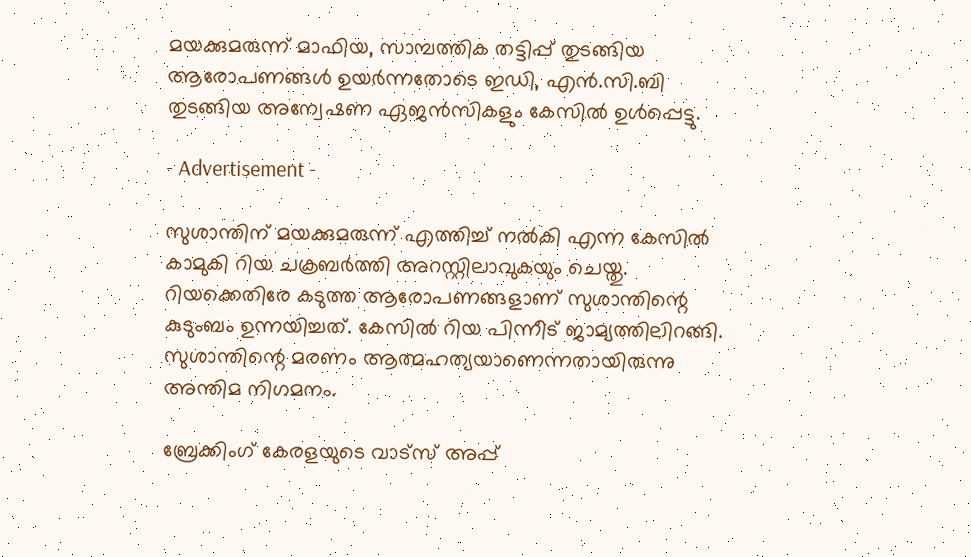മയക്കുമരുന്ന് മാഫിയ, സാമ്പത്തിക തട്ടിപ്പ് തുടങ്ങിയ ആരോപണങ്ങള്‍ ഉയര്‍ന്നതോടെ ഇഡി, എന്‍.സി.ബി തുടങ്ങിയ അന്വേഷണ ഏജന്‍സികളും കേസില്‍ ഉള്‍പ്പെട്ടു.

- Advertisement -

സുശാന്തിന് മയക്കുമരുന്ന് എത്തിച്ച് നല്‍കി എന്ന കേസില്‍ കാമുകി റിയ ചക്രബര്‍ത്തി അറസ്റ്റിലാവുകയും ചെയ്തു. റിയക്കെതിരേ കടുത്ത ആരോപണങ്ങളാണ് സുശാന്തിന്റെ കുടുംബം ഉന്നയിച്ചത്. കേസില്‍ റിയ പിന്നീട് ജാമ്യത്തിലിറങ്ങി. സുശാന്തിന്റെ മരണം ആത്മഹത്യയാണെന്നതായിരുന്നു അന്തിമ നിഗമനം.

ബ്രേക്കിംഗ് കേരളയുടെ വാട്സ് അപ്പ്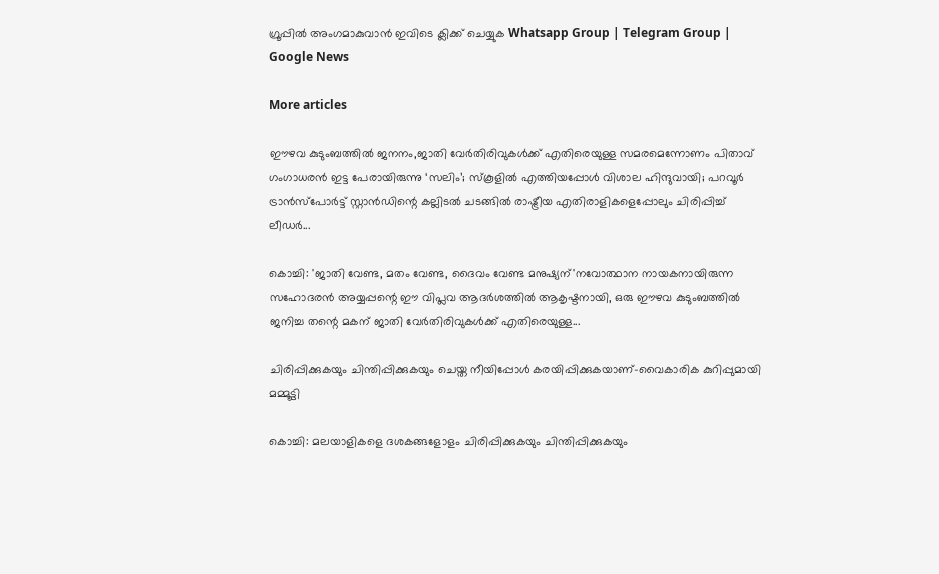ഗ്രൂപ്പിൽ അംഗമാകുവാൻ ഇവിടെ ക്ലിക്ക് ചെയ്യുക Whatsapp Group | Telegram Group | Google News

More articles

ഈഴവ കുടുംബത്തില്‍ ജനനം,ജാതി വേര്‍തിരിവുകള്‍ക്ക് എതിരെയുള്ള സമരമെന്നോണം പിതാവ് ഗംഗാധരന്‍ ഇട്ട പേരായിരുന്നു ‘സലിം’; സ്‌കൂളില്‍ എത്തിയപ്പോള്‍ വിശാല ഹിന്ദുവായി; പറവൂര്‍ ട്രാന്‍സ്‌പോര്‍ട്ട് സ്റ്റാന്‍ഡിന്റെ കല്ലിടല്‍ ചടങ്ങില്‍ രാഷ്ട്രീയ എതിരാളികളെപ്പോലും ചിരിപ്പിച്ച് ലീഡര്‍...

കൊച്ചി: 'ജാതി വേണ്ട, മതം വേണ്ട, ദൈവം വേണ്ട മനുഷ്യന്'നവോത്ഥാന നായകനായിരുന്ന സഹോദരന്‍ അയ്യപ്പന്റെ ഈ വിപ്ലവ ആദര്‍ശത്തില്‍ ആകൃഷ്ടനായി, ഒരു ഈഴവ കുടുംബത്തില്‍ ജനിച്ച തന്റെ മകന് ജാതി വേര്‍തിരിവുകള്‍ക്ക് എതിരെയുള്ള...

ചിരിപ്പിക്കുകയും ചിന്തിപ്പിക്കുകയും ചെയ്ത നീയിപ്പോൾ കരയിപ്പിക്കുകയാണ്-വൈകാരിക കുറിപ്പുമായി മമ്മൂട്ടി

കൊച്ചി: മലയാളികളെ ദശകങ്ങളോളം ചിരിപ്പിക്കുകയും ചിന്തിപ്പിക്കുകയും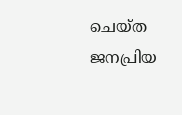ചെയ്ത ജനപ്രിയ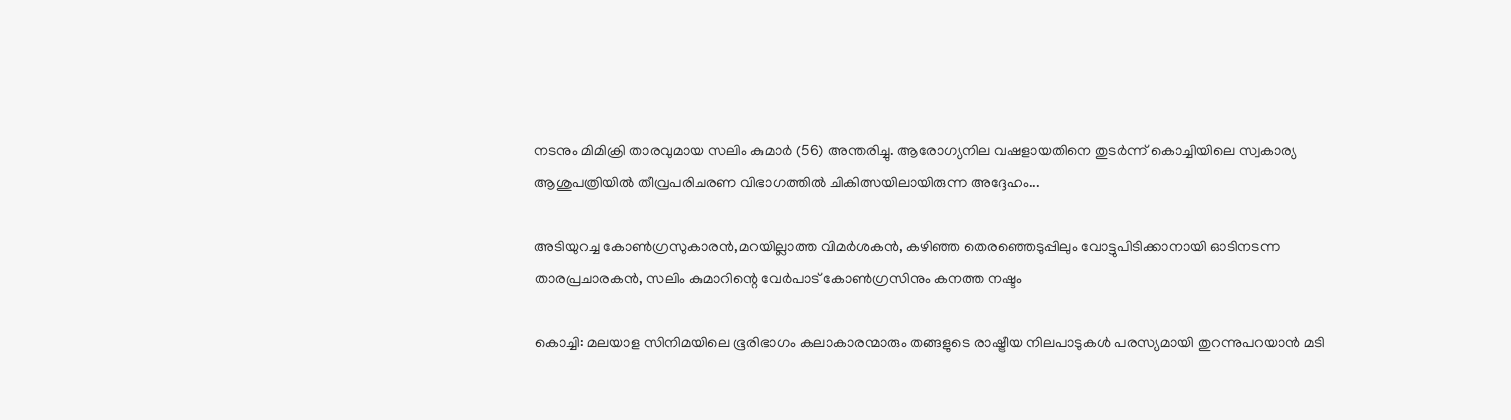നടനും മിമിക്രി താരവുമായ സലിം കുമാർ (56) അന്തരിച്ചു. ആരോഗ്യനില വഷളായതിനെ തുടർന്ന് കൊച്ചിയിലെ സ്വകാര്യ ആശുപത്രിയിൽ തീവ്രപരിചരണ വിഭാഗത്തിൽ ചികിത്സയിലായിരുന്ന അദ്ദേഹം...

അടിയുറച്ച കോണ്‍ഗ്രസുകാരന്‍,മറയില്ലാത്ത വിമര്‍ശകന്‍, കഴിഞ്ഞ തെരഞ്ഞെടുപ്പിലും വോട്ടുപിടിക്കാനായി ഓടിനടന്ന താരപ്രചാരകന്‍, സലിം കുമാറിന്റെ വേര്‍പാട് കോണ്‍ഗ്രസിനും കനത്ത നഷ്ടം

കൊച്ചി: മലയാള സിനിമയിലെ ഭൂരിഭാഗം കലാകാരന്മാരും തങ്ങളുടെ രാഷ്ട്രീയ നിലപാടുകൾ പരസ്യമായി തുറന്നുപറയാൻ മടി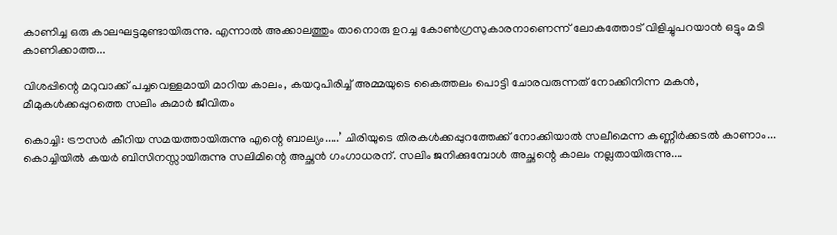കാണിച്ച ഒരു കാലഘട്ടമുണ്ടായിരുന്നു. എന്നാൽ അക്കാലത്തും താനൊരു ഉറച്ച കോൺഗ്രസുകാരനാണെന്ന് ലോകത്തോട് വിളിച്ചുപറയാൻ ഒട്ടും മടി കാണിക്കാത്ത...

വിശപ്പിന്റെ മറുവാക്ക് പച്ചവെള്ളമായി മാറിയ കാലം, കയറുപിരിച്ച് അമ്മയുടെ കൈത്തലം പൊട്ടി ചോരവരുന്നത് നോക്കിനിന്ന മകൻ, മീമുകൾക്കപ്പുറത്തെ സലിം കുമാർ ജീവിതം

കൊച്ചി: ട്രൗസർ കീറിയ സമയത്തായിരുന്നു എന്റെ ബാല്യം.....’ ചിരിയുടെ തിരകൾക്കപ്പുറത്തേക്ക് നോക്കിയാൽ സലീമെന്ന കണ്ണീർക്കടൽ കാണാം... കൊച്ചിയിൽ കയർ ബിസിനസ്സായിരുന്നു സലിമിന്റെ അച്ഛൻ ഗംഗാധരന്. സലിം ജനിക്കുമ്പോൾ അച്ഛന്റെ കാലം നല്ലതായിരുന്നു....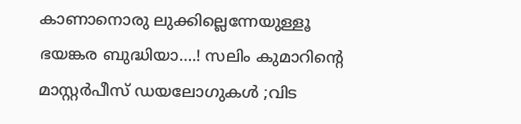കാണാനൊരു ലുക്കില്ലെന്നേയുള്ളൂ ഭയങ്കര ബുദ്ധിയാ….! സലിം കുമാറിൻ്റെ മാസ്റ്റർപീസ് ഡയലോഗുകൾ ;വിട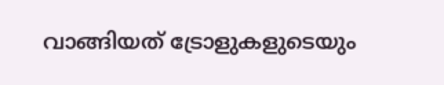വാങ്ങിയത് ട്രോളുകളുടെയും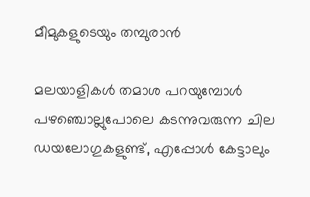മീമുകളുടെയും തമ്പുരാൻ

മലയാളികൾ തമാശ പറയുമ്പോൾ പഴഞ്ചൊല്ലുപോലെ കടന്നുവരുന്ന ചില ഡയലോഗുകളുണ്ട്, എപ്പോൾ കേട്ടാലും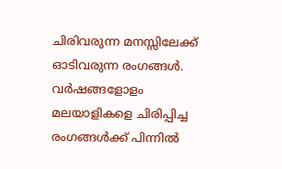ചിരിവരുന്ന മനസ്സിലേക്ക് ഓടിവരുന്ന രംഗങ്ങൾ. വർഷങ്ങളോളം മലയാളികളെ ചിരിപ്പിച്ച രംഗങ്ങൾക്ക് പിന്നിൽ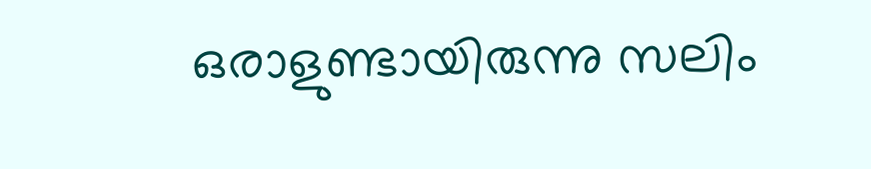ഒരാളുണ്ടായിരുന്നു സലിം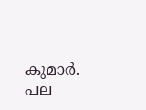കുമാർ. പല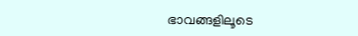ഭാവങ്ങളിലൂടെ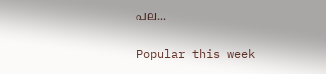പല...

Popular this week